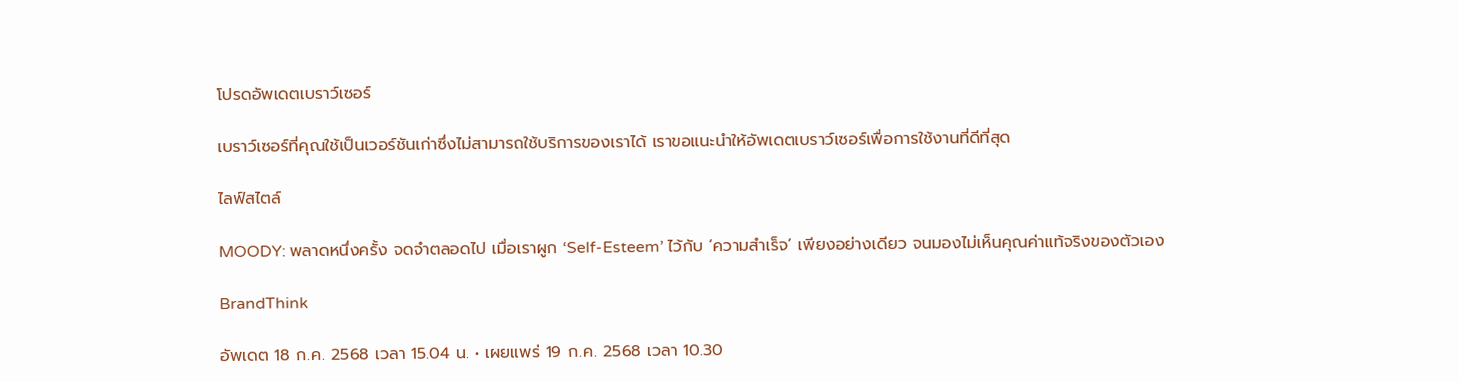โปรดอัพเดตเบราว์เซอร์

เบราว์เซอร์ที่คุณใช้เป็นเวอร์ชันเก่าซึ่งไม่สามารถใช้บริการของเราได้ เราขอแนะนำให้อัพเดตเบราว์เซอร์เพื่อการใช้งานที่ดีที่สุด

ไลฟ์สไตล์

MOODY: พลาดหนึ่งครั้ง จดจำตลอดไป เมื่อเราผูก ‘Self-Esteem’ ไว้กับ ‘ความสำเร็จ’ เพียงอย่างเดียว จนมองไม่เห็นคุณค่าแท้จริงของตัวเอง

BrandThink

อัพเดต 18 ก.ค. 2568 เวลา 15.04 น. • เผยแพร่ 19 ก.ค. 2568 เวลา 10.30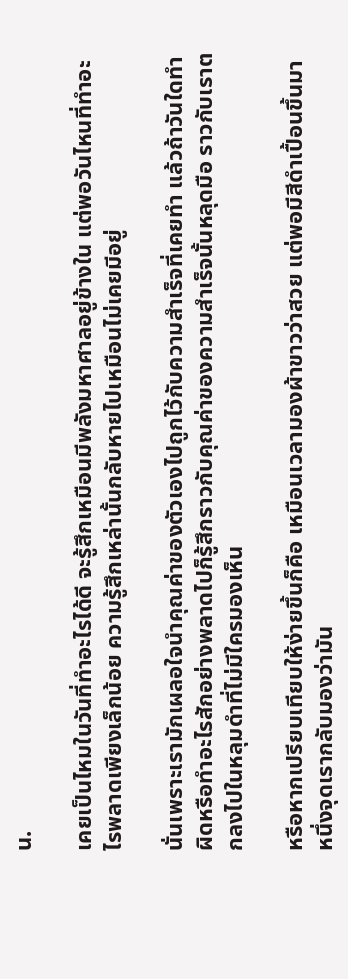น.

เคยเป็นไหมในวันที่ทำอะไรได้ดี จะรู้สึกเหมือนมีพลังมหาศาลอยู่ข้างใน แต่พอวันไหนที่ทำอะไรพลาดเพียงเล็กน้อย ความรู้สึกเหล่านั้นกลับหายไปเหมือนไม่เคยมีอยู่

นั่นเพราะเรามักเผลอใจนำคุณค่าของตัวเองไปถูกไว้กับความสำเร็จที่เคยทำ แล้วถ้าวันใดทำผิดหรือทำอะไรสักอย่างพลาดไปก็รู้สึกราวกับคุณค่าของความสำเร็จนั้นหลุดมือ ราวกับเราตกลงไปในหลุมดำที่ไม่มีใครมองเห็น

หรือหากเปรียบเทียบให้ง่ายขึ้นก็คือ เหมือนเวลามองผ้าขาวว่าสวย แต่พอมีสีดำเปื้อนขึ้นมาหนึ่งจุดเรากลับมองว่ามัน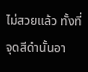ไม่สวยแล้ว ทั้งที่จุดสีดำนั้นอา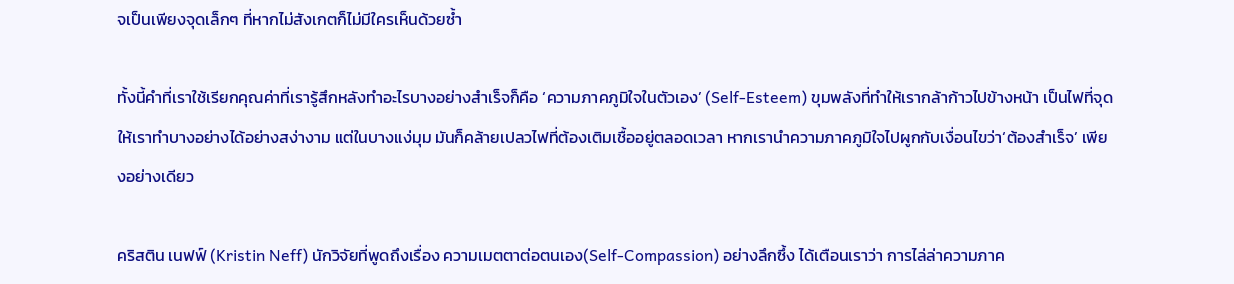จเป็นเพียงจุดเล็กๆ ที่หากไม่สังเกตก็ไม่มีใครเห็นด้วยซ้ำ

ทั้งนี้คำที่เราใช้เรียกคุณค่าที่เรารู้สึกหลังทำอะไรบางอย่างสำเร็จก็คือ ‘ความภาคภูมิใจในตัวเอง’ (Self-Esteem) ขุมพลังที่ทำให้เรากล้าก้าวไปข้างหน้า เป็นไฟที่จุดให้เราทำบางอย่างได้อย่างสง่างาม แต่ในบางแง่มุม มันก็คล้ายเปลวไฟที่ต้องเติมเชื้ออยู่ตลอดเวลา หากเรานำความภาคภูมิใจไปผูกกับเงื่อนไขว่า‘ต้องสำเร็จ’ เพียงอย่างเดียว

คริสติน เนฟฟ์ (Kristin Neff) นักวิจัยที่พูดถึงเรื่อง ความเมตตาต่อตนเอง(Self-Compassion) อย่างลึกซึ้ง ได้เตือนเราว่า การไล่ล่าความภาค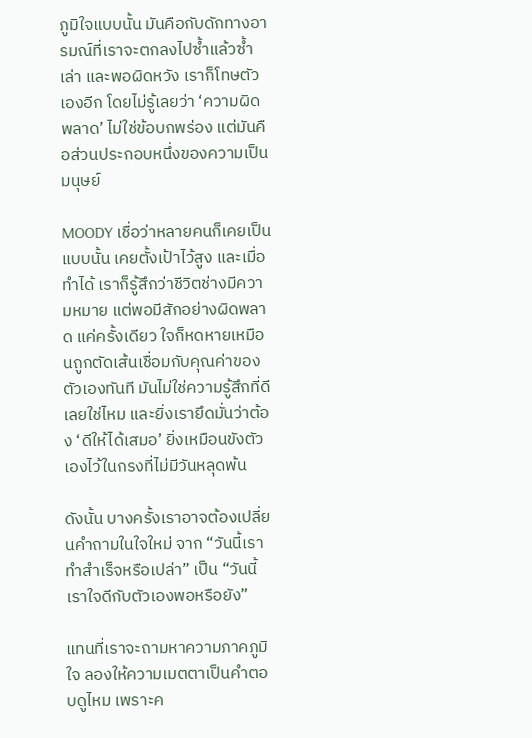ภูมิใจแบบนั้น มันคือกับดักทางอารมณ์ที่เราจะตกลงไปซ้ำแล้วซ้ำเล่า และพอผิดหวัง เราก็โทษตัวเองอีก โดยไม่รู้เลยว่า ‘ความผิดพลาด’ ไม่ใช่ข้อบกพร่อง แต่มันคือส่วนประกอบหนึ่งของความเป็นมนุษย์

MOODY เชื่อว่าหลายคนก็เคยเป็นแบบนั้น เคยตั้งเป้าไว้สูง และเมื่อทำได้ เราก็รู้สึกว่าชีวิตช่างมีความหมาย แต่พอมีสักอย่างผิดพลาด แค่ครั้งเดียว ใจก็หดหายเหมือนถูกตัดเส้นเชื่อมกับคุณค่าของตัวเองทันที มันไม่ใช่ความรู้สึกที่ดีเลยใช่ไหม และยิ่งเรายึดมั่นว่าต้อง ‘ดีให้ได้เสมอ’ ยิ่งเหมือนขังตัวเองไว้ในกรงที่ไม่มีวันหลุดพ้น

ดังนั้น บางครั้งเราอาจต้องเปลี่ยนคำถามในใจใหม่ จาก “วันนี้เราทำสำเร็จหรือเปล่า” เป็น “วันนี้เราใจดีกับตัวเองพอหรือยัง”

แทนที่เราจะถามหาความภาคภูมิใจ ลองให้ความเมตตาเป็นคำตอบดูไหม เพราะค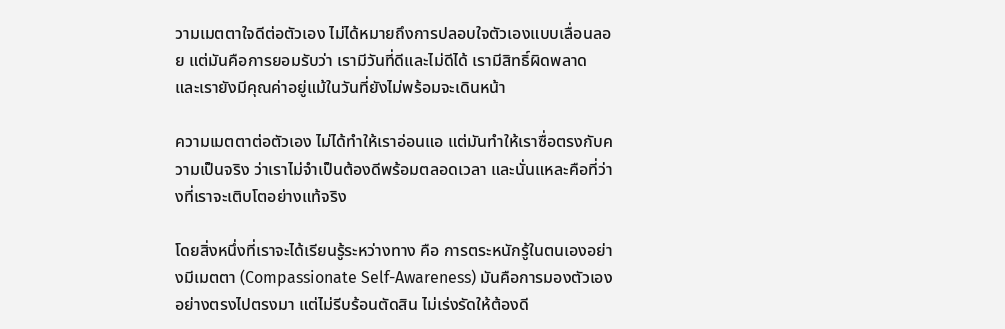วามเมตตาใจดีต่อตัวเอง ไม่ได้หมายถึงการปลอบใจตัวเองแบบเลื่อนลอย แต่มันคือการยอมรับว่า เรามีวันที่ดีและไม่ดีได้ เรามีสิทธิ์ผิดพลาด และเรายังมีคุณค่าอยู่แม้ในวันที่ยังไม่พร้อมจะเดินหน้า

ความเมตตาต่อตัวเอง ไม่ได้ทำให้เราอ่อนแอ แต่มันทำให้เราซื่อตรงกับความเป็นจริง ว่าเราไม่จำเป็นต้องดีพร้อมตลอดเวลา และนั่นแหละคือที่ว่างที่เราจะเติบโตอย่างแท้จริง

โดยสิ่งหนึ่งที่เราจะได้เรียนรู้ระหว่างทาง คือ การตระหนักรู้ในตนเองอย่างมีเมตตา (Compassionate Self-Awareness) มันคือการมองตัวเองอย่างตรงไปตรงมา แต่ไม่รีบร้อนตัดสิน ไม่เร่งรัดให้ต้องดี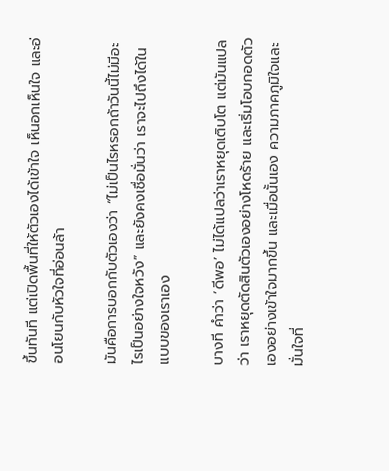ขึ้นทันที แต่เปิดพื้นที่ให้ตัวเองได้เข้าใจ เห็นอกเห็นใจ และอ่อนโยนกับหัวใจที่อ่อนล้า

มันคือการบอกกับตัวเองว่า “ไม่เป็นไรหรอกถ้าวันนี้ไม่มีอะไรเป็นอย่างใจหวัง” และยังคงเชื่อมั่นว่า เราจะไปถึงได้ในแบบของเราเอง

บางที คำว่า ‘ดีพอ’ ไม่ได้แปลว่าเราหยุดเติบโต แต่มันแปลว่า เราหยุดตัดสินตัวเองอย่างโหดร้าย และเริ่มโอบกอดตัวเองอย่างเข้าใจมากขึ้น และเมื่อนั้นเอง ความภาคภูมิใจและมั่นใจที่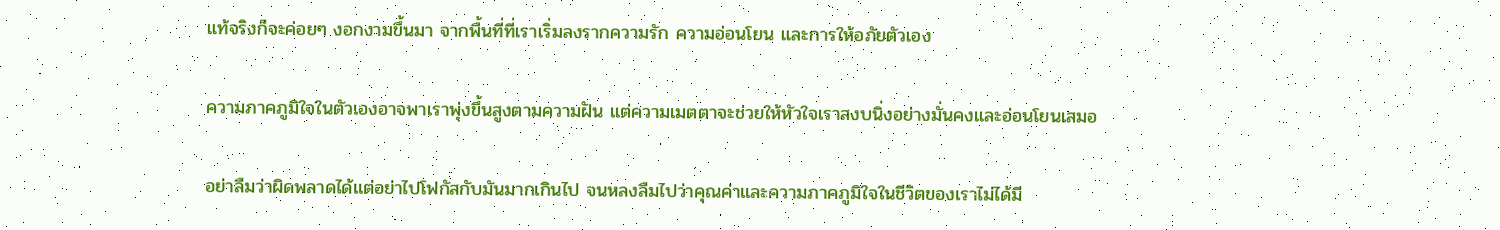แท้จริงก็จะค่อยๆ งอกงามขึ้นมา จากพื้นที่ที่เราเริ่มลงรากความรัก ความอ่อนโยน และการให้อภัยตัวเอง

ความภาคภูมิใจในตัวเองอาจพาเราพุ่งขึ้นสูงตามความฝัน แต่ความเมตตาจะช่วยให้หัวใจเราสงบนิ่งอย่างมั่นคงและอ่อนโยนเสมอ

อย่าลืมว่าผิดพลาดได้แต่อย่าไปโฟกัสกับมันมากเกินไป จนหลงลืมไปว่าคุณค่าและความภาคภูมิใจในชีวิตของเราไม่ได้มี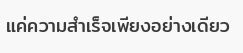แค่ความสำเร็จเพียงอย่างเดียว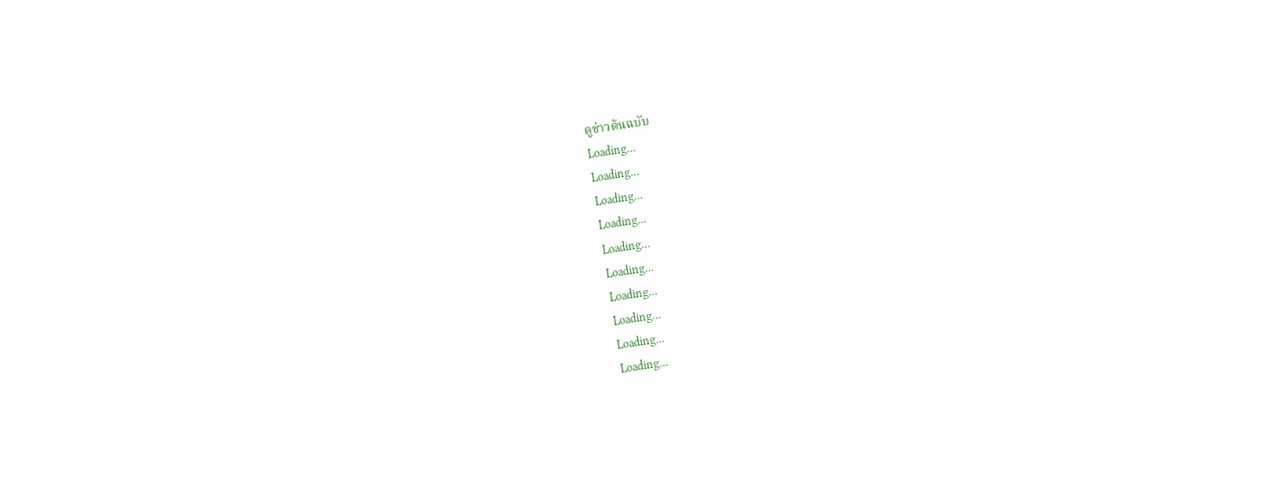ดูข่าวต้นฉบับ
Loading...
Loading...
Loading...
Loading...
Loading...
Loading...
Loading...
Loading...
Loading...
Loading...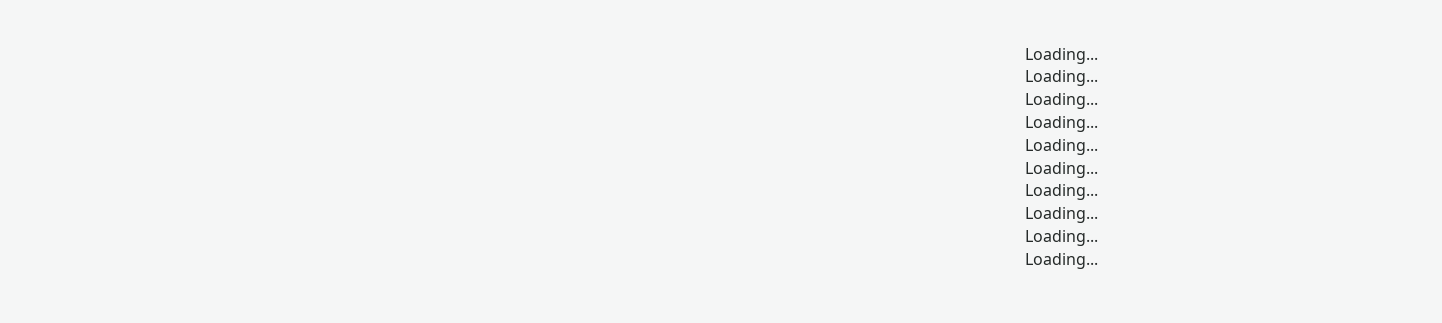Loading...
Loading...
Loading...
Loading...
Loading...
Loading...
Loading...
Loading...
Loading...
Loading...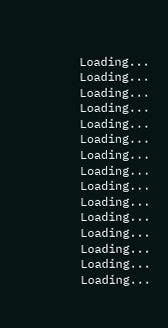Loading...
Loading...
Loading...
Loading...
Loading...
Loading...
Loading...
Loading...
Loading...
Loading...
Loading...
Loading...
Loading...
Loading...
Loading...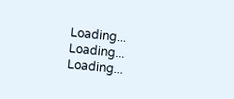Loading...
Loading...
Loading...